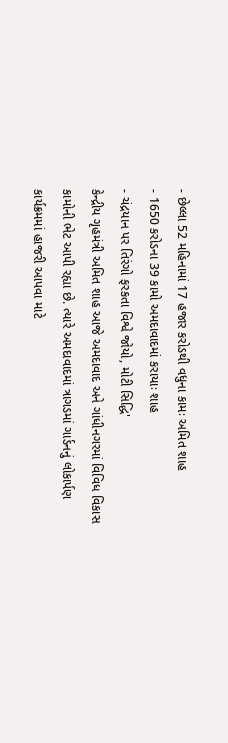- છેલ્લા 52 મહિનામાં 17 હજાર કરોડથી વધુના કામઃ અમિત શાહ
- 1650 કરોડના 39 કામો અમદાવાદમાં કરાયાઃ શાહ
- ચંદ્રયાન પર તિરંગો ફરકતા વિશ્વે જોયો, મોટી સિદ્ધિ'
કેન્દ્રીય ગૃહમંત્રી અમિત શાહ આજે અમદાવાદ અને ગાંધીનગરમાં વિવિધ વિકાસ કામોની ભેટ આપી રહ્યા છે. ત્યારે અમદાવાદમાં ત્રાગડમાં ગાર્ડનનું લોકાર્પણ કાર્યક્રમમાં હાજરી આપવા માટે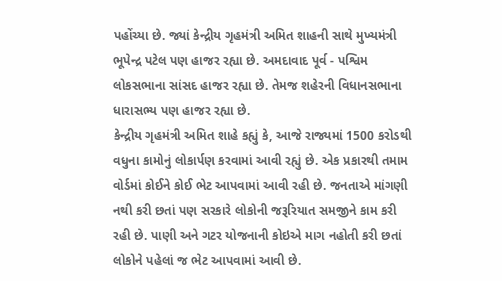પહોંચ્યા છે. જ્યાં કેન્દ્રીય ગૃહમંત્રી અમિત શાહની સાથે મુખ્યમંત્રી ભૂપેન્દ્ર પટેલ પણ હાજર રહ્યા છે. અમદાવાદ પૂર્વ - પશ્વિમ લોકસભાના સાંસદ હાજર રહ્યા છે. તેમજ શહેરની વિધાનસભાના ધારાસભ્ય પણ હાજર રહ્યા છે.
કેન્દ્રીય ગૃહમંત્રી અમિત શાહે કહ્યું કે, આજે રાજ્યમાં 1500 કરોડથી વધુના કામોનું લોકાર્પણ કરવામાં આવી રહ્યું છે. એક પ્રકારથી તમામ વોર્ડમાં કોઈને કોઈ ભેટ આપવામાં આવી રહી છે. જનતાએ માંગણી નથી કરી છતાં પણ સરકારે લોકોની જરૂરિયાત સમજીને કામ કરી રહી છે. પાણી અને ગટર યોજનાની કોઇએ માગ નહોતી કરી છતાં લોકોને પહેલાં જ ભેટ આપવામાં આવી છે.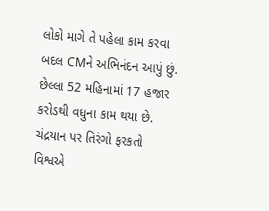લોકો માગે તે પહેલા કામ કરવા બદલ CMને અભિનંદન આપું છું. છેલ્લા 52 મહિનામાં 17 હજાર કરોડથી વધુના કામ થયા છે.
ચંદ્રયાન પર તિરંગો ફરકતો વિશ્વએ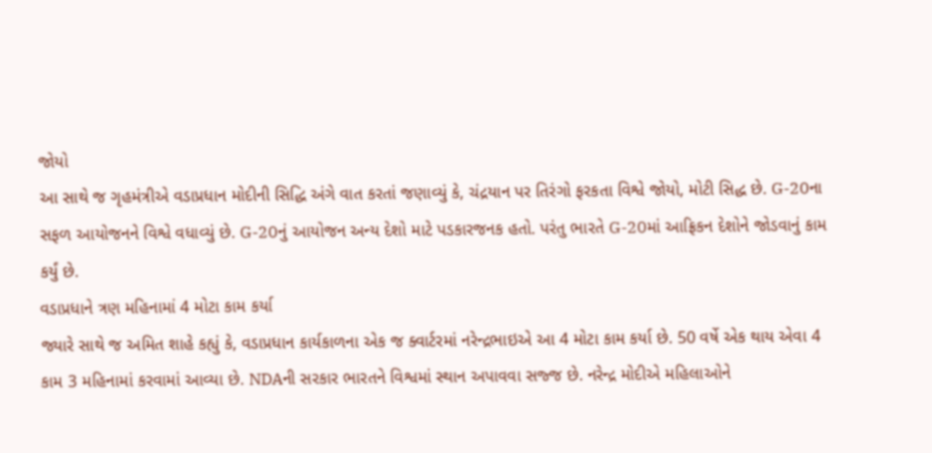જોયો
આ સાથે જ ગૃહમંત્રીએ વડાપ્રધાન મોદીની સિદ્ધિ અંગે વાત કરતાં જણાવ્યું કે, ચંદ્રયાન પર તિરંગો ફરકતા વિશ્વે જોયો, મોટી સિદ્ધ છે. G-20ના સફળ આયોજનને વિશ્વે વધાવ્યું છે. G-20નું આયોજન અન્ય દેશો માટે પડકારજનક હતો. પરંતુ ભારતે G-20માં આફ્રિકન દેશોને જોડવાનું કામ કર્યું છે.
વડાપ્રધાને ત્રણ મહિનામાં 4 મોટા કામ કર્યા
જ્યારે સાથે જ અમિત શાહે કહ્યું કે, વડાપ્રધાન કાર્યકાળના એક જ ક્વાર્ટરમાં નરેન્દ્રભાઇએ આ 4 મોટા કામ કર્યા છે. 50 વર્ષે એક થાય એવા 4 કામ 3 મહિનામાં કરવામાં આવ્યા છે. NDAની સરકાર ભારતને વિશ્વમાં સ્થાન અપાવવા સજ્જ છે. નરેન્દ્ર મોદીએ મહિલાઓને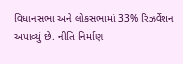વિધાનસભા અને લોકસભામાં 33% રિઝર્વેશન અપાવ્યું છે. નીતિ નિર્માણ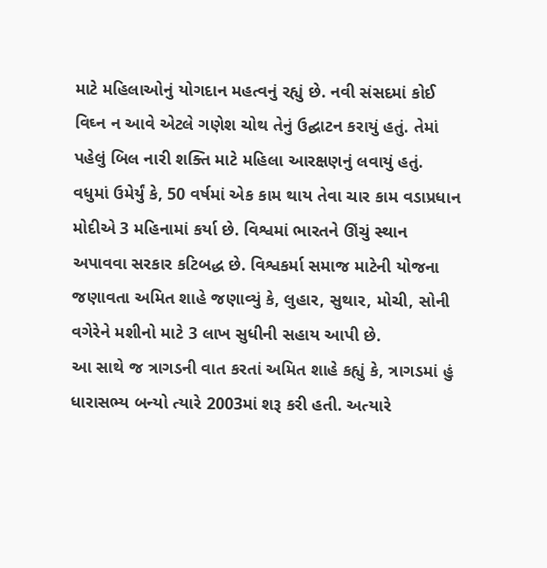માટે મહિલાઓનું યોગદાન મહત્વનું રહ્યું છે. નવી સંસદમાં કોઈ વિઘ્ન ન આવે એટલે ગણેશ ચોથ તેનું ઉદ્ઘાટન કરાયું હતું. તેમાં પહેલું બિલ નારી શક્તિ માટે મહિલા આરક્ષણનું લવાયું હતું. વધુમાં ઉમેર્યું કે, 50 વર્ષમાં એક કામ થાય તેવા ચાર કામ વડાપ્રધાન મોદીએ 3 મહિનામાં કર્યા છે. વિશ્વમાં ભારતને ઊંચું સ્થાન અપાવવા સરકાર કટિબદ્ધ છે. વિશ્વકર્મા સમાજ માટેની યોજના જણાવતા અમિત શાહે જણાવ્યું કે, લુહાર, સુથાર, મોચી, સોની વગેરેને મશીનો માટે 3 લાખ સુધીની સહાય આપી છે.
આ સાથે જ ત્રાગડની વાત કરતાં અમિત શાહે કહ્યું કે, ત્રાગડમાં હું ધારાસભ્ય બન્યો ત્યારે 2003માં શરૂ કરી હતી. અત્યારે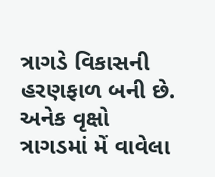ત્રાગડે વિકાસની હરણફાળ બની છે. અનેક વૃક્ષો ત્રાગડમાં મેં વાવેલા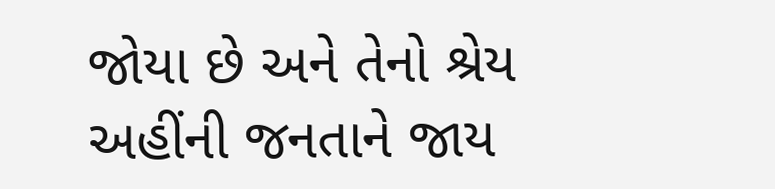જોયા છે અને તેનો શ્રેય અહીંની જનતાને જાય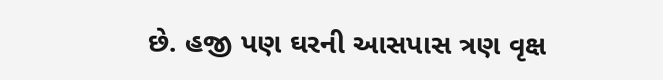છે. હજી પણ ઘરની આસપાસ ત્રણ વૃક્ષ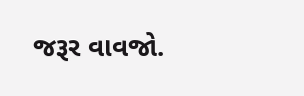જરૂર વાવજો.